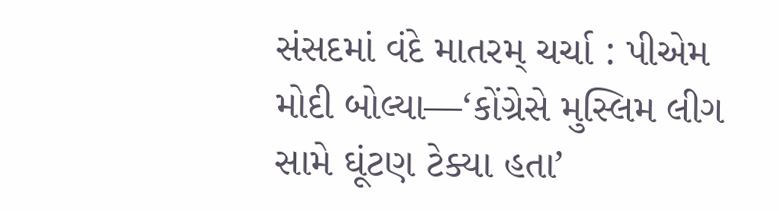સંસદમાં વંદે માતરમ્ ચર્ચા : પીએમ મોદી બોલ્યા—‘કોંગ્રેસે મુસ્લિમ લીગ સામે ઘૂંટણ ટેક્યા હતા’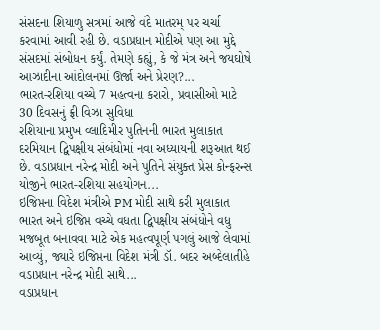સંસદના શિયાળુ સત્રમાં આજે વંદે માતરમ્ પર ચર્ચા કરવામાં આવી રહી છે. વડાપ્રધાન મોદીએ પણ આ મુદ્દે સંસદમાં સંબોધન કર્યું. તેમણે કહ્યું, કે જે મંત્ર અને જયઘોષે આઝાદીના આંદોલનમાં ઊર્જા અને પ્રેરણ?...
ભારત-રશિયા વચ્ચે 7 મહત્વના કરારો, પ્રવાસીઓ માટે 30 દિવસનું ફ્રી વિઝા સુવિધા
રશિયાના પ્રમુખ વ્લાદિમીર પુતિનની ભારત મુલાકાત દરમિયાન દ્વિપક્ષીય સંબંધોમાં નવા અધ્યાયની શરૂઆત થઈ છે. વડાપ્રધાન નરેન્દ્ર મોદી અને પુતિને સંયુક્ત પ્રેસ કોન્ફરન્સ યોજીને ભારત-રશિયા સહયોગન...
ઇજિપ્તના વિદેશ મંત્રીએ PM મોદી સાથે કરી મુલાકાત
ભારત અને ઇજિપ્ત વચ્ચે વધતા દ્વિપક્ષીય સંબંધોને વધુ મજબૂત બનાવવા માટે એક મહત્વપૂર્ણ પગલું આજે લેવામાં આવ્યું, જ્યારે ઇજિપ્તના વિદેશ મંત્રી ડૉ. બદર અબ્દેલાતીહે વડાપ્રધાન નરેન્દ્ર મોદી સાથે...
વડાપ્રધાન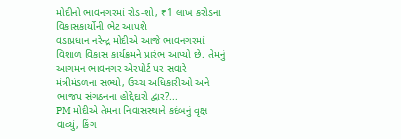મોદીનો ભાવનગરમાં રોડ-શો, ₹1 લાખ કરોડના વિકાસકાર્યોની ભેટ આપશે
વડાપ્રધાન નરેન્દ્ર મોદીએ આજે ભાવનગરમાં વિશાળ વિકાસ કાર્યક્રમને પ્રારંભ આપ્યો છે. તેમનું આગમન ભાવનગર એરપોર્ટ પર સવારે મંત્રીમંડળના સભ્યો, ઉચ્ચ અધિકારીઓ અને ભાજપ સંગઠનના હોદ્દેદારો દ્વાર?...
PM મોદીએ તેમના નિવાસસ્થાને કદંબનું વૃક્ષ વાવ્યું, કિંગ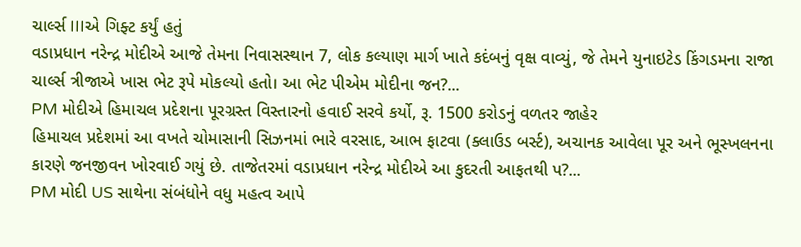ચાર્લ્સ IIIએ ગિફ્ટ કર્યું હતું
વડાપ્રધાન નરેન્દ્ર મોદીએ આજે તેમના નિવાસસ્થાન 7, લોક કલ્યાણ માર્ગ ખાતે કદંબનું વૃક્ષ વાવ્યું, જે તેમને યુનાઇટેડ કિંગડમના રાજા ચાર્લ્સ ત્રીજાએ ખાસ ભેટ રૂપે મોકલ્યો હતો। આ ભેટ પીએમ મોદીના જન?...
PM મોદીએ હિમાચલ પ્રદેશના પૂરગ્રસ્ત વિસ્તારનો હવાઈ સરવે કર્યો, રૂ. 1500 કરોડનું વળતર જાહેર
હિમાચલ પ્રદેશમાં આ વખતે ચોમાસાની સિઝનમાં ભારે વરસાદ, આભ ફાટવા (ક્લાઉડ બર્સ્ટ), અચાનક આવેલા પૂર અને ભૂસ્ખલનના કારણે જનજીવન ખોરવાઈ ગયું છે. તાજેતરમાં વડાપ્રધાન નરેન્દ્ર મોદીએ આ કુદરતી આફતથી પ?...
PM મોદી US સાથેના સંબંધોને વધુ મહત્વ આપે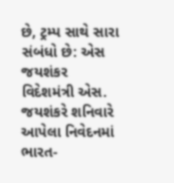છે, ટ્રમ્પ સાથે સારા સંબંધો છે: એસ જયશંકર
વિદેશમંત્રી એસ. જયશંકરે શનિવારે આપેલા નિવેદનમાં ભારત-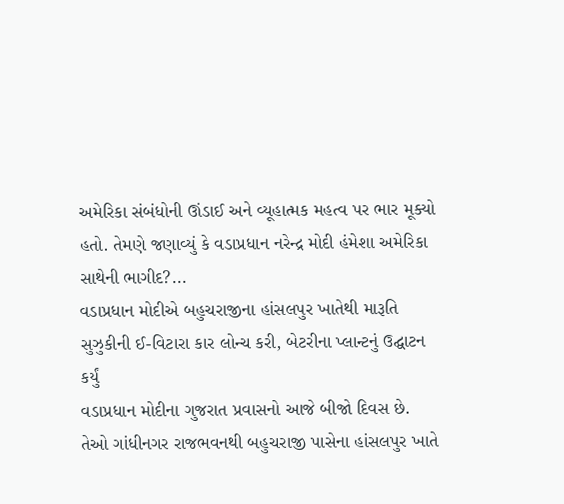અમેરિકા સંબંધોની ઊંડાઈ અને વ્યૂહાત્મક મહત્વ પર ભાર મૂક્યો હતો. તેમણે જણાવ્યું કે વડાપ્રધાન નરેન્દ્ર મોદી હંમેશા અમેરિકા સાથેની ભાગીદ?...
વડાપ્રધાન મોદીએ બહુચરાજીના હાંસલપુર ખાતેથી મારૂતિ સુઝુકીની ઈ-વિટારા કાર લોન્ચ કરી, બેટરીના પ્લાન્ટનું ઉદ્ઘાટન કર્યું
વડાપ્રધાન મોદીના ગુજરાત પ્રવાસનો આજે બીજો દિવસ છે. તેઓ ગાંધીનગર રાજભવનથી બહુચરાજી પાસેના હાંસલપુર ખાતે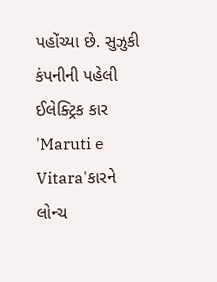પહોંચ્યા છે. સુઝુકી કંપનીની પહેલી ઈલેક્ટ્રિક કાર 'Maruti e Vitara'કારને લોન્ચ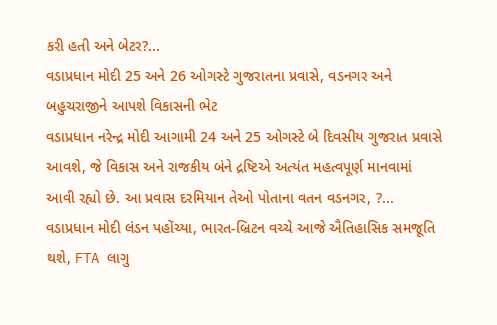કરી હતી અને બેટર?...
વડાપ્રધાન મોદી 25 અને 26 ઓગસ્ટે ગુજરાતના પ્રવાસે, વડનગર અને બહુચરાજીને આપશે વિકાસની ભેટ
વડાપ્રધાન નરેન્દ્ર મોદી આગામી 24 અને 25 ઓગસ્ટે બે દિવસીય ગુજરાત પ્રવાસે આવશે, જે વિકાસ અને રાજકીય બંને દ્રષ્ટિએ અત્યંત મહત્વપૂર્ણ માનવામાં આવી રહ્યો છે. આ પ્રવાસ દરમિયાન તેઓ પોતાના વતન વડનગર, ?...
વડાપ્રધાન મોદી લંડન પહોંચ્યા, ભારત-બ્રિટન વચ્ચે આજે ઐતિહાસિક સમજૂતિ થશે, FTA લાગુ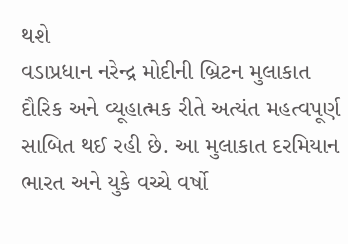થશે
વડાપ્રધાન નરેન્દ્ર મોદીની બ્રિટન મુલાકાત દૌરિક અને વ્યૂહાત્મક રીતે અત્યંત મહત્વપૂર્ણ સાબિત થઈ રહી છે. આ મુલાકાત દરમિયાન ભારત અને યુકે વચ્ચે વર્ષો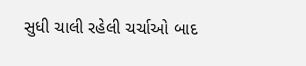સુધી ચાલી રહેલી ચર્ચાઓ બાદ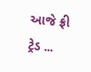આજે ફ્રી ટ્રેડ ...